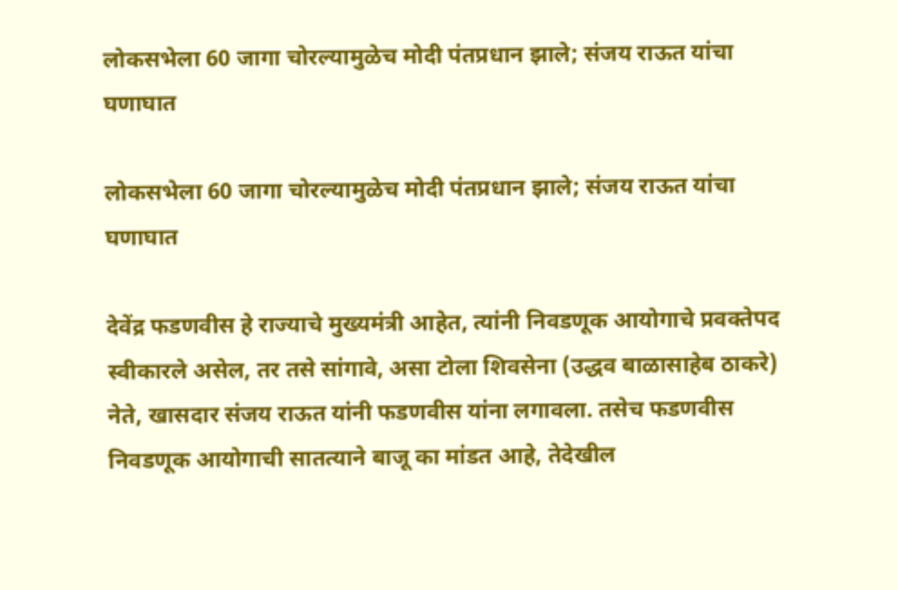लोकसभेला 60 जागा चोरल्यामुळेच मोदी पंतप्रधान झाले; संजय राऊत यांचा घणाघात

लोकसभेला 60 जागा चोरल्यामुळेच मोदी पंतप्रधान झाले; संजय राऊत यांचा घणाघात

देवेंद्र फडणवीस हे राज्याचे मुख्यमंत्री आहेत, त्यांनी निवडणूक आयोगाचे प्रवक्तेपद स्वीकारले असेल, तर तसे सांगावे, असा टोला शिवसेना (उद्धव बाळासाहेब ठाकरे) नेते, खासदार संजय राऊत यांनी फडणवीस यांना लगावला. तसेच फडणवीस निवडणूक आयोगाची सातत्याने बाजू का मांडत आहे, तेदेखील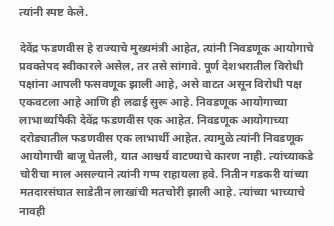त्यांनी स्पष्ट केले.

देवेंद्र फडणवीस हे राज्याचे मुख्यमंत्री आहेत, त्यांनी निवडणूक आयोगाचे प्रवक्तेपद स्वीकारले असेल, तर तसे सांगावे. पूर्ण देशभरातील विरोधी पक्षांना आपली फसवणूक झाली आहे, असे वाटत असून विरोधी पक्ष एकवटला आहे आणि ही लढाई सुरू आहे. निवडणूक आयोगाच्या लाभार्थ्यांपैकी देवेंद्र फडणवीस एक आहेत. निवडणूक आयोगाच्या दरोड्यातील फडणवीस एक लाभार्थी आहेत. त्यामुळे त्यांनी निवडणूक आयोगाची बाजू घेतली, यात आश्चर्य वाटण्याचे कारण नाही. त्यांच्याकडे चोरीचा माल असल्याने त्यांनी गप्प राहायला हवे. नितीन गडकरी यांच्या मतदारसंघात साडेतीन लाखांची मतचोरी झाली आहे. त्यांच्या भाच्याचे नावही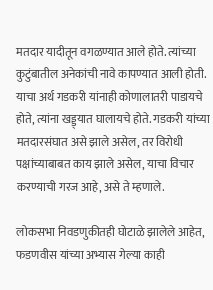मतदार यादीतून वगळण्यात आले होते. त्यांच्या कुटुंबातील अनेकांची नावे कापण्यात आली होती. याचा अर्थ गडकरी यांनाही कोणालातरी पाडायचे होते, त्यांना खड्ड्यात घालायचे होते. गडकरी यांच्या मतदारसंघात असे झाले असेल, तर विरोधी पक्षांच्याबाबत काय झाले असेल, याचा विचार करण्याची गरज आहे, असे ते म्हणाले.

लोकसभा निवडणुकीतही घोटाळे झालेले आहेत, फडणवीस यांच्या अभ्यास गेल्या काही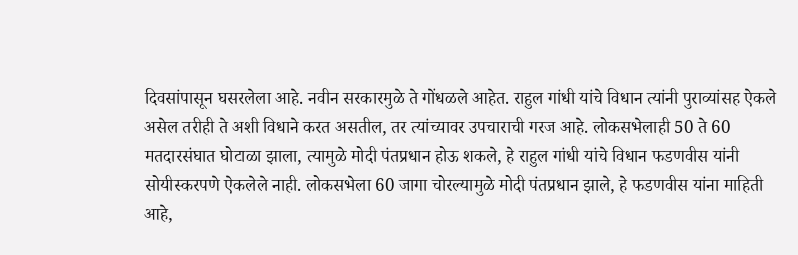दिवसांपासून घसरलेला आहे. नवीन सरकारमुळे ते गोंधळले आहेत. राहुल गांधी यांचे विधान त्यांनी पुराव्यांसह ऐकले असेल तरीही ते अशी विधाने करत असतील, तर त्यांच्यावर उपचाराची गरज आहे. लोकसभेलाही 50 ते 60 मतदारसंघात घोटाळा झाला, त्यामुळे मोदी पंतप्रधान होऊ शकले, हे राहुल गांधी यांचे विधान फडणवीस यांनी सोयीस्करपणे ऐकलेले नाही. लोकसभेला 60 जागा चोरल्यामुळे मोदी पंतप्रधान झाले, हे फडणवीस यांना माहिती आहे,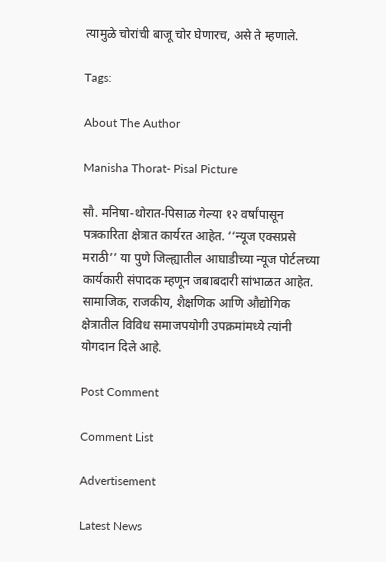त्यामुळे चोरांची बाजू चोर घेणारच, असे ते म्हणाले.

Tags:

About The Author

Manisha Thorat- Pisal Picture

सौ. मनिषा-थोरात-पिसाळ गेल्या १२ वर्षांपासून पत्रकारिता क्षेत्रात कार्यरत आहेत. ‘‘न्यूज एक्सप्रसे मराठी’’ या पुणे जिल्ह्यातील आघाडीच्या न्यूज पोर्टलच्या कार्यकारी संपादक म्हणून जबाबदारी सांभाळत आहेत. सामाजिक, राजकीय, शैक्षणिक आणि औद्योगिक क्षेत्रातील विविध समाजपयोगी उपक्रमांमध्ये त्यांनी योगदान दिले आहे.

Post Comment

Comment List

Advertisement

Latest News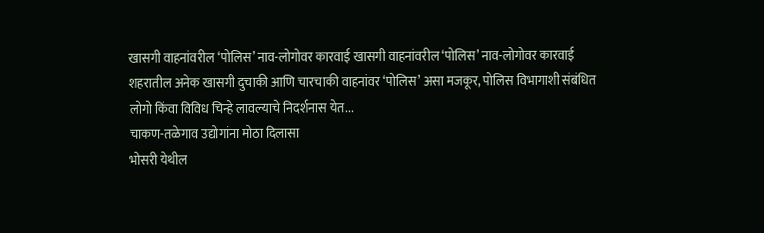खासगी वाहनांवरील ‘पोलिस’ नाव-लोगोवर कारवाई खासगी वाहनांवरील ‘पोलिस’ नाव-लोगोवर कारवाई
शहरातील अनेक खासगी दुचाकी आणि चारचाकी वाहनांवर ‘पोलिस’ असा मजकूर, पोलिस विभागाशी संबंधित लोगो किंवा विविध चिन्हे लावल्याचे निदर्शनास येत...
चाकण-तळेगाव उद्योगांना मोठा दिलासा
भोसरी येथील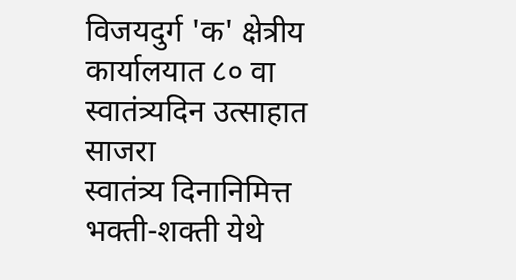विजयदुर्ग 'क' क्षेत्रीय कार्यालयात ८० वा स्वातंत्र्यदिन उत्साहात साजरा
स्वातंत्र्य दिनानिमित्त भक्ती-शक्ती येथे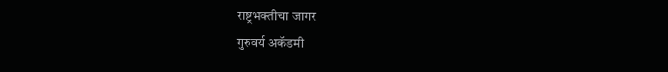राष्ट्रभक्तीचा जागर
गुरुवर्य अकॅडमी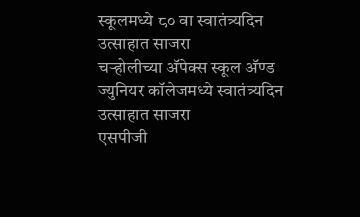स्कूलमध्ये ८० वा स्वातंत्र्यदिन उत्साहात साजरा
चऱ्होलीच्या अ‍ॅपेक्स स्कूल अ‍ॅण्ड ज्युनियर कॉलेजमध्ये स्वातंत्र्यदिन उत्साहात साजरा
एसपीजी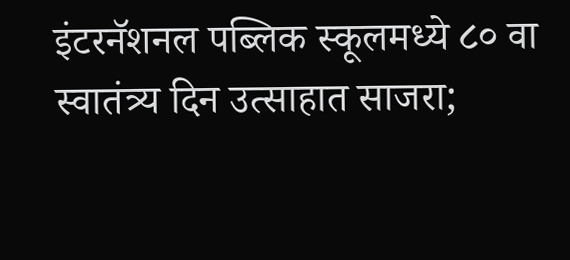इंटरनॅशनल पब्लिक स्कूलमध्ये ८० वा स्वातंत्र्य दिन उत्साहात साजरा;